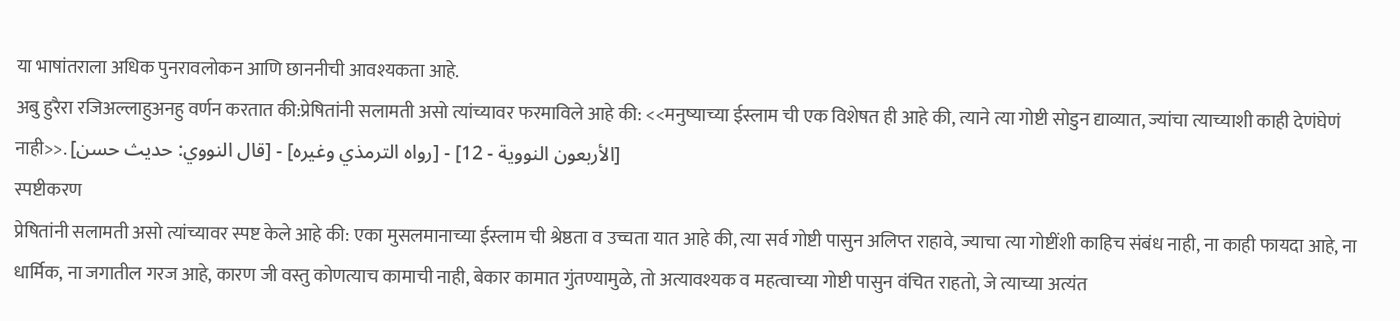या भाषांतराला अधिक पुनरावलोकन आणि छाननीची आवश्यकता आहे.
अबु हुरैरा रजिअल्लाहुअनहु वर्णन करतात की:प्रेषितांनी सलामती असो त्यांच्यावर फरमाविले आहे की: <<मनुष्याच्या ईस्लाम ची एक विशेषत ही आहे की, त्याने त्या गोष्टी सोडुन द्याव्यात, ज्यांचा त्याच्याशी काही देणंघेणं नाही>>. [قال النووي: حديث حسن] - [رواه الترمذي وغيره] - [الأربعون النووية - 12]
स्पष्टीकरण
प्रेषितांनी सलामती असो त्यांच्यावर स्पष्ट केले आहे की: एका मुसलमानाच्या ईस्लाम ची श्रेष्ठता व उच्चता यात आहे की, त्या सर्व गोष्टी पासुन अलिप्त राहावे, ज्याचा त्या गोष्टींशी काहिच संबंध नाही, ना काही फायदा आहे, ना धार्मिक, ना जगातील गरज आहे, कारण जी वस्तु कोणत्याच कामाची नाही, बेकार कामात गुंतण्यामुळे, तो अत्यावश्यक व महत्वाच्या गोष्टी पासुन वंचित राहतो, जे त्याच्या अत्यंत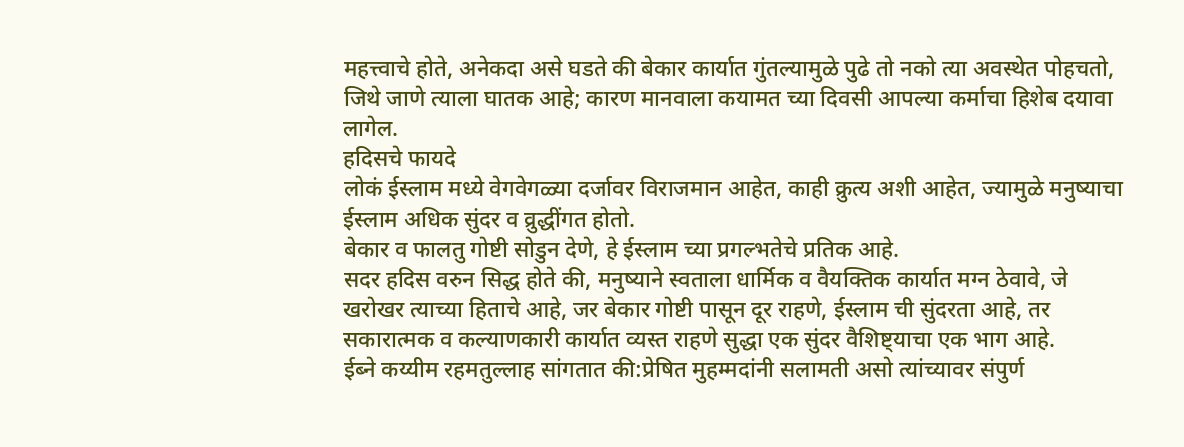महत्त्वाचे होते, अनेकदा असे घडते की बेकार कार्यात गुंतल्यामुळे पुढे तो नको त्या अवस्थेत पोहचतो, जिथे जाणे त्याला घातक आहे; कारण मानवाला कयामत च्या दिवसी आपल्या कर्माचा हिशेब दयावा लागेल.
हदिसचे फायदे
लोकं ईस्लाम मध्ये वेगवेगळ्या दर्जावर विराजमान आहेत, काही क्रुत्य अशी आहेत, ज्यामुळे मनुष्याचा ईस्लाम अधिक सुंदर व व्रुद्धींगत होतो.
बेकार व फालतु गोष्टी सोडुन देणे, हे ईस्लाम च्या प्रगल्भतेचे प्रतिक आहे.
सदर हदिस वरुन सिद्ध होते की, मनुष्याने स्वताला धार्मिक व वैयक्तिक कार्यात मग्न ठेवावे, जे खरोखर त्याच्या हिताचे आहे, जर बेकार गोष्टी पासून दूर राहणे, ईस्लाम ची सुंदरता आहे, तर सकारात्मक व कल्याणकारी कार्यात व्यस्त राहणे सुद्धा एक सुंदर वैशिष्ट्याचा एक भाग आहे.
ईब्ने कय्यीम रहमतुल्लाह सांगतात की:प्रेषित मुहम्मदांनी सलामती असो त्यांच्यावर संपुर्ण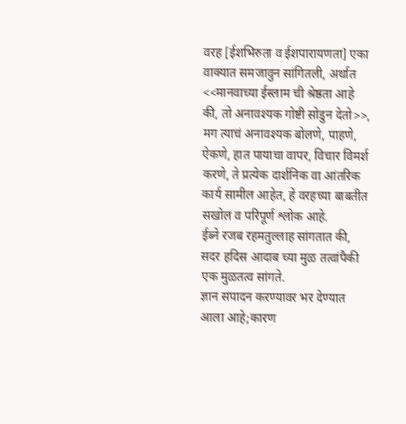वरह [ईशभिरुता व ईशपारायणता] एका वाक्यात समजावुन सांगितली, अर्थात <<मानवाच्या ईस्लाम ची श्रेष्ठता आहे की, तो अनावश्यक गोष्टी सोडुन देतो>>, मग त्याचं अनावश्यक बोलणे, पाहणे, ऐकणे, हात पायाचा वापर, विचार विमर्श करणे, ते प्रत्येक दार्शनिक वा आंतरिक कार्य सामील आहेत, हे वरहच्या बाबतीत सखोल व परिपूर्ण श्लोक आहे.
ईब्ने रजब रहमतुल्लाह सांगतात की, सदर हदिस आदाब च्या मुळ तत्वांपैकी एक मुळतत्व सांगते.
ज्ञान संपादन करण्यावर भर देण्यात आला आहे;कारण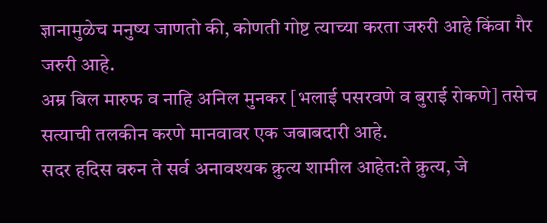ज्ञानामुळेच मनुष्य जाणतो की, कोणती गोष्ट त्याच्या करता जरुरी आहे किंवा गैर जरुरी आहे.
अम्र बिल मारुफ व नाहि अनिल मुनकर [भलाई पसरवणे व बुराई रोकणे] तसेच सत्याची तलकीन करणे मानवावर एक जबाबदारी आहे.
सदर हदिस वरुन ते सर्व अनावश्यक क्रुत्य शामील आहेत:ते क्रुत्य, जे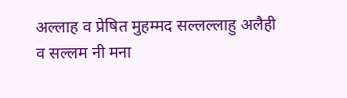अल्लाह व प्रेषित मुहम्मद सल्लल्लाहु अलैही व सल्लम नी मना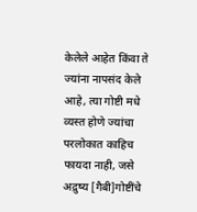केलेले आहेत किंवा ते ज्यांना नापसंद केले आहे, त्या गोष्टी मधे व्यस्त होणे ज्यांचा परलोकात काहिच फायदा नाही, जसे अद्रुष्य [गैबी]गोष्टींचे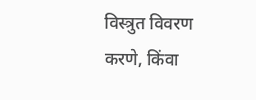विस्त्रुत विवरण करणे, किंवा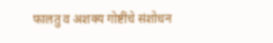फालतु व अशक्य गोष्टींचे संशोधन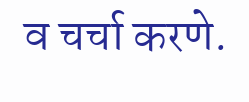व चर्चा करणे.